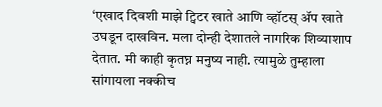‘एखाद दिवशी माझे ट्विटर खाते आणि व्हॉटस् ॲप खाते उघडून दाखविन. मला दोन्ही देशातले नागरिक शिव्याशाप देतात. मी काही कृतघ्न मनुष्य नाही. त्यामुळे तुम्हाला सांगायला नक्कीच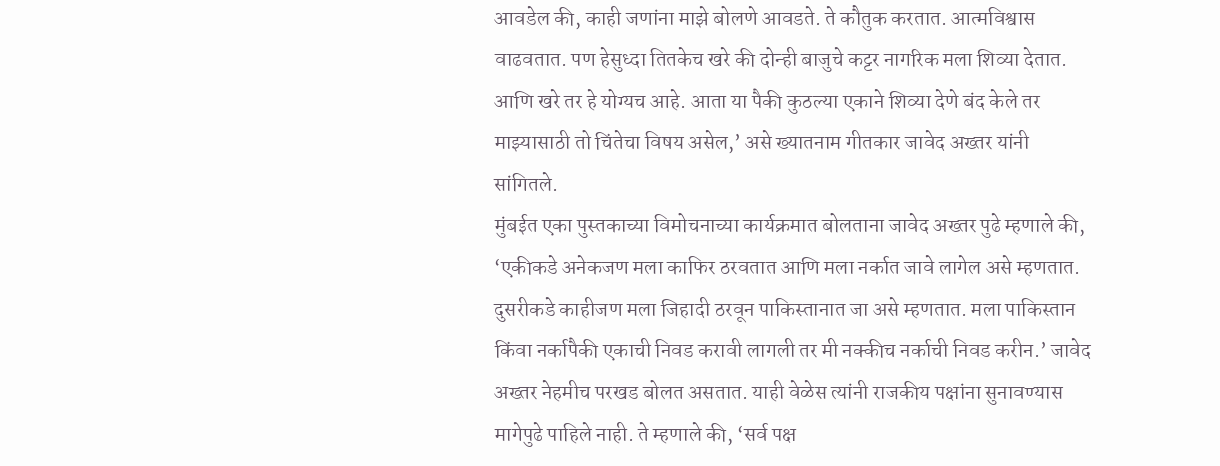आवडेल की, काही जणांना माझे बोलणे आवडते. ते कौतुक करतात. आत्मविश्वास वाढवतात. पण हेसुध्दा तितकेच खरे की दोन्ही बाजुचे कट्टर नागरिक मला शिव्या देतात. आणि खरे तर हे योग्यच आहे. आता या पैकी कुठल्या एकाने शिव्या देणे बंद केले तर माझ्यासाठी तो चिंतेचा विषय असेल,’ असे ख्यातनाम गीतकार जावेद अख्तर यांनी सांगितले.
मुंबईत एका पुस्तकाच्या विमोचनाच्या कार्यक्रमात बोलताना जावेद अख्तर पुढे म्हणाले की, ‘एकीकडे अनेकजण मला काफिर ठरवतात आणि मला नर्कात जावे लागेल असे म्हणतात. दुसरीकडे काहीजण मला जिहादी ठरवून पाकिस्तानात जा असे म्हणतात. मला पाकिस्तान किंवा नर्कापैकी एकाची निवड करावी लागली तर मी नक्कीच नर्काची निवड करीन.’ जावेद अख्तर नेहमीच परखड बोलत असतात. याही वेळेस त्यांनी राजकीय पक्षांना सुनावण्यास मागेपुढे पाहिले नाही. ते म्हणाले की, ‘सर्व पक्ष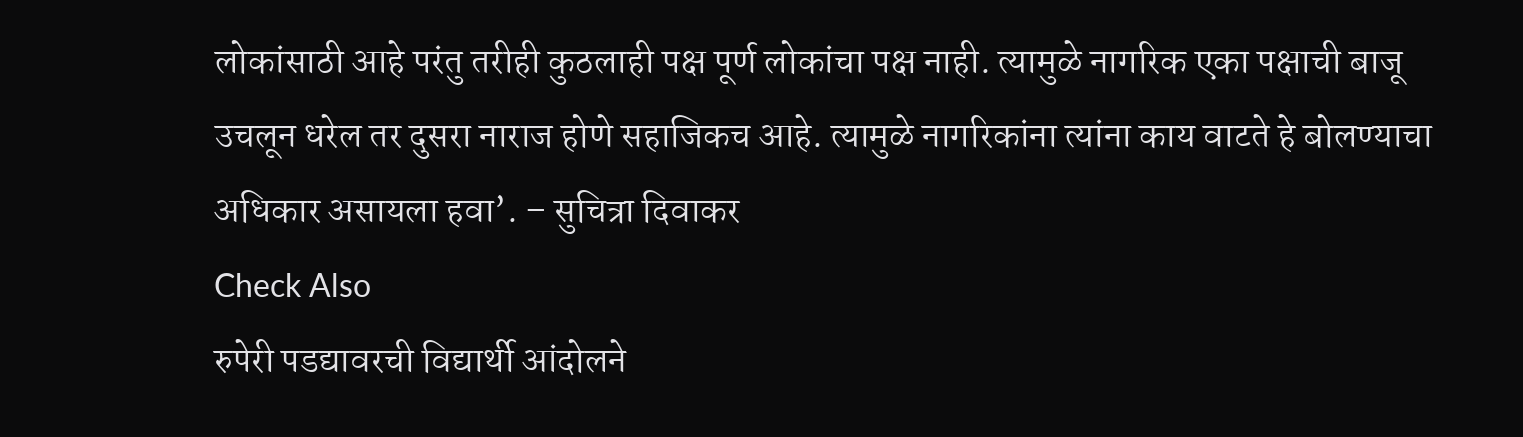लोकांसाठी आहे परंतु तरीही कुठलाही पक्ष पूर्ण लोकांचा पक्ष नाही. त्यामुळे नागरिक एका पक्षाची बाजू उचलून धरेल तर दुसरा नाराज होणे सहाजिकच आहे. त्यामुळे नागरिकांना त्यांना काय वाटते हे बोलण्याचा अधिकार असायला हवा’. – सुचित्रा दिवाकर
Check Also
रुपेरी पडद्यावरची विद्यार्थी आंदोलने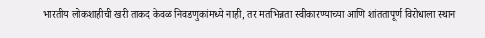भारतीय लोकशाहीची खरी ताकद केवळ निवडणुकांमध्ये नाही, तर मतभिन्नता स्वीकारण्याच्या आणि शांततापूर्ण विरोधाला स्थान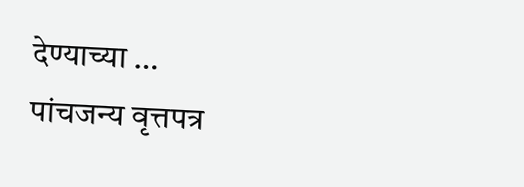देण्याच्या …
पांचजन्य वृत्तपत्र